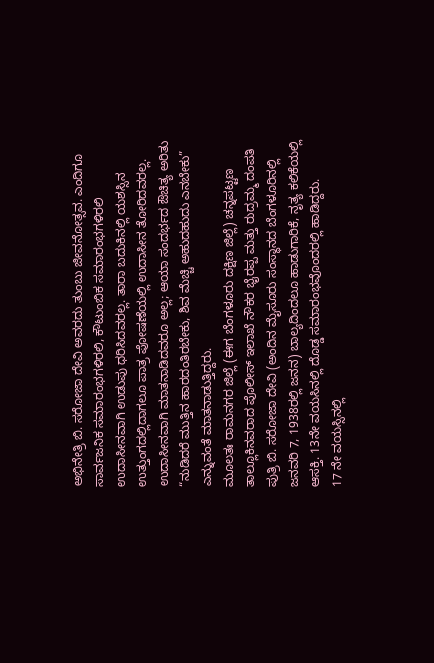ಅಭಿನೇತ್ರಿ ಬಿ. ಸರೋಜಾ ದೇವಿ ಅವರದು ತುಂಬು ಜೀವನೋತ್ಸವ. ಎಂದಿಗೂ ಸಾರ್ವಜನಿಕ ಸಮಾರಂಭಗಳಿರಲಿ, ಕೌಟುಂಬಿಕ ಸಮಾರಂಭಗಳಿರಲಿ ಉದಾಸೀನವಾಗಿ ಉಡುಪು ಧರಿಸಿದವರಲ್ಲ. ತಾರಾ ಬದುಕಿನಲ್ಲಿ ಯಶಸ್ಸಿನ ಉತ್ತುಂಗದಲ್ಲಿದಾಗಲೂ ಪಾತ್ರ ಪೋಷಣೆಯಲ್ಲಿ ಉದಾಸೀನ ತೋರಿದವರಲ್ಲ. ಉದಾಸೀನವಾಗಿ ಮಾತನಾಡಿದವರೂ ಅಲ್ಲ; ಆಯಾ ಸಂದರ್ಭದ ಔಚಿತ್ಯ ಅರಿತು “ನುಡಿದರೆ ಮುತ್ತಿನ ಹಾರದಂತಿರಬೇಕು, ಶಿವ ಮೆಚ್ಚಿ ಅಹುದಹುದು ಎನಬೇಕು” ಎನ್ನುವಂತೆ ಮಾತನಾಡುತ್ತಿದ್ದರು.
ಮೂಲತಃ ರಾಮನಗರ ಜಿಲ್ಲೆ (ಈಗ ಬೆಂಗಳೂರು ದಕ್ಷಿಣ ಜಿಲ್ಲೆ) ಚನ್ನಪಟ್ಟಣ ತಾಲ್ಲೂಕಿನವರಾದ ಪೊಲೀಸ್ ಇಲಾಖೆ ನೌಕರ ಭೈರಪ್ಪ ಮತ್ತು ರುದ್ರಮ್ಮ ದಂಪತಿ ಪುತ್ರಿ ಬಿ. ಸರೋಜಾ ದೇವಿ (ಅಂದಿನ ಮೈಸೂರು ಸಂಸ್ಥಾನದ ಬೆಂಗಳೂರಿನಲ್ಲಿ ಜನವರಿ 7, 1938ರಲ್ಲಿ ಜನನ) ಬಾಲ್ಯದಿಂದಲೂ ಹಾಡುಗಾರಿಕೆ, ನೃತ್ಯ ಕಲಿಕೆಯಲ್ಲಿ ಆಸಕ್ತಿ. 13ನೇ ವಯಸಿನಲ್ಲಿ ದೊಡ್ಡ ಸಮಾರಂಭವೊಂದರಲ್ಲಿ ಹಾಡಿದ್ದರು.
17 ನೇ ವಯಸ್ಸಿನಲ್ಲಿ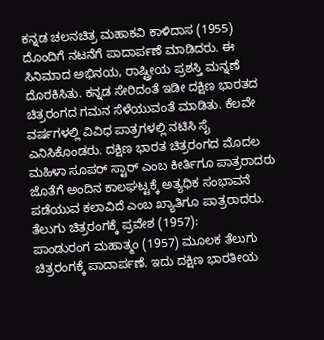ಕನ್ನಡ ಚಲನಚಿತ್ರ ಮಹಾಕವಿ ಕಾಳಿದಾಸ (1955) ದೊಂದಿಗೆ ನಟನೆಗೆ ಪಾದಾರ್ಪಣೆ ಮಾಡಿದರು. ಈ ಸಿನಿಮಾದ ಅಭಿನಯ, ರಾಷ್ಟ್ರೀಯ ಪ್ರಶಸ್ತಿ ಮನ್ನಣೆ ದೊರಕಿಸಿತು. ಕನ್ನಡ ಸೇರಿದಂತೆ ಇಡೀ ದಕ್ಷಿಣ ಭಾರತದ ಚಿತ್ರರಂಗದ ಗಮನ ಸೆಳೆಯುವಂತೆ ಮಾಡಿತು. ಕೆಲವೇ ವರ್ಷಗಳಲ್ಲಿ ವಿವಿಧ ಪಾತ್ರಗಳಲ್ಲಿ ನಟಿಸಿ ಸೈ ಎನಿಸಿಕೊಂಡರು. ದಕ್ಷಿಣ ಭಾರತ ಚಿತ್ರರಂಗದ ಮೊದಲ ಮಹಿಳಾ ಸೂಪರ್ ಸ್ಟಾರ್ ಎಂಬ ಕೀರ್ತಿಗೂ ಪಾತ್ರರಾದರು ಜೊತೆಗೆ ಅಂದಿನ ಕಾಲಘಟ್ಟಕ್ಕೆ ಅತ್ಯಧಿಕ ಸಂಭಾವನೆ ಪಡೆಯುವ ಕಲಾವಿದೆ ಎಂಬ ಖ್ಯಾತಿಗೂ ಪಾತ್ರರಾದರು.
ತೆಲುಗು ಚಿತ್ರರಂಗಕ್ಕೆ ಪ್ರವೇಶ (1957):
ಪಾಂಡುರಂಗ ಮಹಾತ್ಮಂ (1957) ಮೂಲಕ ತೆಲುಗು ಚಿತ್ರರಂಗಕ್ಕೆ ಪಾದಾರ್ಪಣೆ. ಇದು ದಕ್ಷಿಣ ಭಾರತೀಯ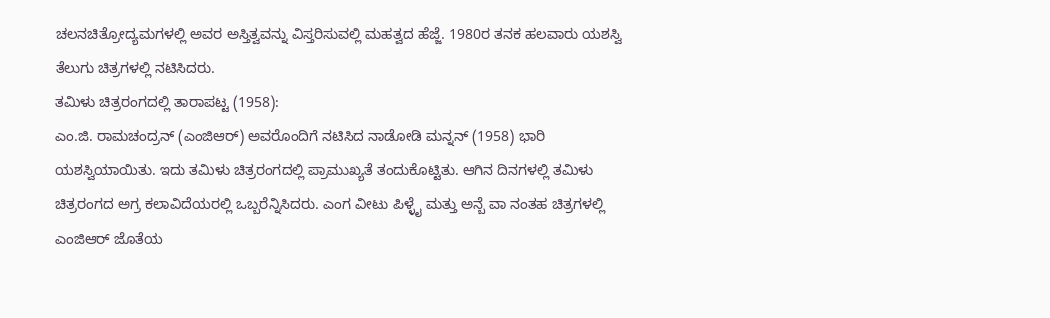ಚಲನಚಿತ್ರೋದ್ಯಮಗಳಲ್ಲಿ ಅವರ ಅಸ್ತಿತ್ವವನ್ನು ವಿಸ್ತರಿಸುವಲ್ಲಿ ಮಹತ್ವದ ಹೆಜ್ಜೆ. 1980ರ ತನಕ ಹಲವಾರು ಯಶಸ್ವಿ ತೆಲುಗು ಚಿತ್ರಗಳಲ್ಲಿ ನಟಿಸಿದರು.
ತಮಿಳು ಚಿತ್ರರಂಗದಲ್ಲಿ ತಾರಾಪಟ್ಟ (1958):
ಎಂ.ಜಿ. ರಾಮಚಂದ್ರನ್ (ಎಂಜಿಆರ್) ಅವರೊಂದಿಗೆ ನಟಿಸಿದ ನಾಡೋಡಿ ಮನ್ನನ್ (1958) ಭಾರಿ ಯಶಸ್ವಿಯಾಯಿತು. ಇದು ತಮಿಳು ಚಿತ್ರರಂಗದಲ್ಲಿ ಪ್ರಾಮುಖ್ಯತೆ ತಂದುಕೊಟ್ಟಿತು. ಆಗಿನ ದಿನಗಳಲ್ಲಿ ತಮಿಳು ಚಿತ್ರರಂಗದ ಅಗ್ರ ಕಲಾವಿದೆಯರಲ್ಲಿ ಒಬ್ಬರೆನ್ನಿಸಿದರು. ಎಂಗ ವೀಟು ಪಿಳ್ಳೈ ಮತ್ತು ಅನ್ಬೆ ವಾ ನಂತಹ ಚಿತ್ರಗಳಲ್ಲಿ ಎಂಜಿಆರ್ ಜೊತೆಯ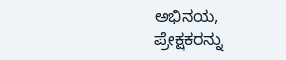ಅಭಿನಯ, ಪ್ರೇಕ್ಷಕರನ್ನು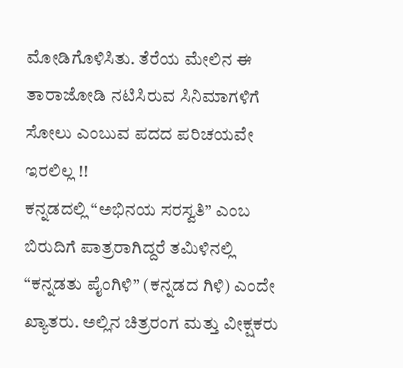ಮೋಡಿಗೊಳಿಸಿತು. ತೆರೆಯ ಮೇಲಿನ ಈ ತಾರಾಜೋಡಿ ನಟಿಸಿರುವ ಸಿನಿಮಾಗಳಿಗೆ ಸೋಲು ಎಂಬುವ ಪದದ ಪರಿಚಯವೇ ಇರಲಿಲ್ಲ !!
ಕನ್ನಡದಲ್ಲಿ “ಅಭಿನಯ ಸರಸ್ವತಿ” ಎಂಬ ಬಿರುದಿಗೆ ಪಾತ್ರರಾಗಿದ್ದರೆ ತಮಿಳಿನಲ್ಲಿ “ಕನ್ನಡತು ಪೈಂಗಿಳಿ” (ಕನ್ನಡದ ಗಿಳಿ) ಎಂದೇ ಖ್ಯಾತರು. ಅಲ್ಲಿನ ಚಿತ್ರರಂಗ ಮತ್ತು ವೀಕ್ಷಕರು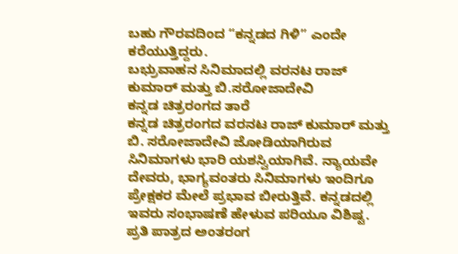ಬಹು ಗೌರವದಿಂದ “ಕನ್ನಡದ ಗಿಳಿ” ಎಂದೇ ಕರೆಯುತ್ತಿದ್ದರು.
ಬಭ್ರುವಾಹನ ಸಿನಿಮಾದಲ್ಲಿ ವರನಟ ರಾಜ್ ಕುಮಾರ್ ಮತ್ತು ಬಿ.ಸರೋಜಾದೇವಿ
ಕನ್ನಡ ಚಿತ್ರರಂಗದ ತಾರೆ
ಕನ್ನಡ ಚಿತ್ರರಂಗದ ವರನಟ ರಾಜ್ ಕುಮಾರ್ ಮತ್ತು ಬಿ. ಸರೋಜಾದೇವಿ ಜೋಡಿಯಾಗಿರುವ ಸಿನಿಮಾಗಳು ಭಾರಿ ಯಶಸ್ವಿಯಾಗಿವೆ. ನ್ಯಾಯವೇ ದೇವರು, ಭಾಗ್ಯವಂತರು ಸಿನಿಮಾಗಳು ಇಂದಿಗೂ ಪ್ರೇಕ್ಷಕರ ಮೇಲೆ ಪ್ರಭಾವ ಬೀರುತ್ತಿವೆ. ಕನ್ನಡದಲ್ಲಿ ಇವರು ಸಂಭಾಷಣೆ ಹೇಳುವ ಪರಿಯೂ ವಿಶಿಷ್ಟ. ಪ್ರತಿ ಪಾತ್ರದ ಅಂತರಂಗ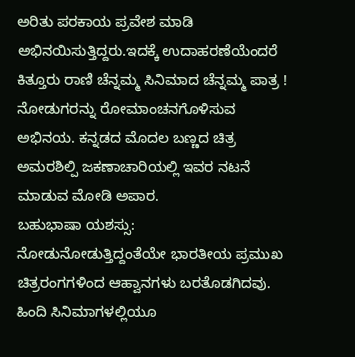ಅರಿತು ಪರಕಾಯ ಪ್ರವೇಶ ಮಾಡಿ ಅಭಿನಯಿಸುತ್ತಿದ್ದರು.ಇದಕ್ಕೆ ಉದಾಹರಣೆಯೆಂದರೆ ಕಿತ್ತೂರು ರಾಣಿ ಚೆನ್ನಮ್ಮ ಸಿನಿಮಾದ ಚೆನ್ನಮ್ಮ ಪಾತ್ರ ! ನೋಡುಗರನ್ನು ರೋಮಾಂಚನಗೊಳಿಸುವ ಅಭಿನಯ. ಕನ್ನಡದ ಮೊದಲ ಬಣ್ಣದ ಚಿತ್ರ ಅಮರಶಿಲ್ಪಿ ಜಕಣಾಚಾರಿಯಲ್ಲಿ ಇವರ ನಟನೆ ಮಾಡುವ ಮೋಡಿ ಅಪಾರ.
ಬಹುಭಾಷಾ ಯಶಸ್ಸು:
ನೋಡುನೋಡುತ್ತಿದ್ದಂತೆಯೇ ಭಾರತೀಯ ಪ್ರಮುಖ ಚಿತ್ರರಂಗಗಳಿಂದ ಆಹ್ವಾನಗಳು ಬರತೊಡಗಿದವು. ಹಿಂದಿ ಸಿನಿಮಾಗಳಲ್ಲಿಯೂ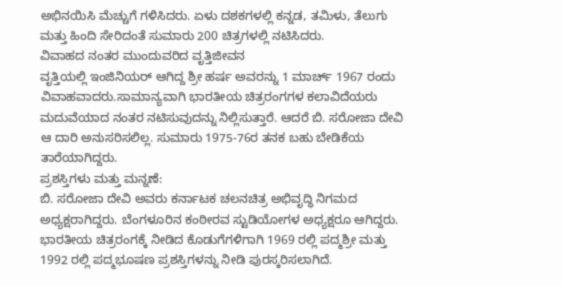ಅಭಿನಯಿಸಿ ಮೆಚ್ಚುಗೆ ಗಳಿಸಿದರು. ಏಳು ದಶಕಗಳಲ್ಲಿ ಕನ್ನಡ, ತಮಿಳು, ತೆಲುಗು ಮತ್ತು ಹಿಂದಿ ಸೇರಿದಂತೆ ಸುಮಾರು 200 ಚಿತ್ರಗಳಲ್ಲಿ ನಟಿಸಿದರು.
ವಿವಾಹದ ನಂತರ ಮುಂದುವರಿದ ವೃತ್ತಿಜೀವನ
ವೃತ್ತಿಯಲ್ಲಿ ಇಂಜಿನಿಯರ್ ಆಗಿದ್ದ ಶ್ರೀ ಹರ್ಷ ಅವರನ್ನು 1 ಮಾರ್ಚ್ 1967 ರಂದು ವಿವಾಹವಾದರು.ಸಾಮಾನ್ಯವಾಗಿ ಭಾರತೀಯ ಚಿತ್ರರಂಗಗಳ ಕಲಾವಿದೆಯರು ಮದುವೆಯಾದ ನಂತರ ನಟಿಸುವುದನ್ನು ನಿಲ್ಲಿಸುತ್ತಾರೆ. ಆದರೆ ಬಿ. ಸರೋಜಾ ದೇವಿ ಆ ದಾರಿ ಅನುಸರಿಸಲಿಲ್ಲ. ಸುಮಾರು 1975-76ರ ತನಕ ಬಹು ಬೇಡಿಕೆಯ ತಾರೆಯಾಗಿದ್ದರು.
ಪ್ರಶಸ್ತಿಗಳು ಮತ್ತು ಮನ್ನಣೆ:
ಬಿ. ಸರೋಜಾ ದೇವಿ ಅವರು ಕರ್ನಾಟಕ ಚಲನಚಿತ್ರ ಅಭಿವೃದ್ಧಿ ನಿಗಮದ ಅಧ್ಯಕ್ಷರಾಗಿದ್ದರು. ಬೆಂಗಳೂರಿನ ಕಂಠೀರವ ಸ್ಟುಡಿಯೋಗಳ ಅಧ್ಯಕ್ಷರೂ ಆಗಿದ್ದರು. ಭಾರತೀಯ ಚಿತ್ರರಂಗಕ್ಕೆ ನೀಡಿದ ಕೊಡುಗೆಗಳಿಗಾಗಿ 1969 ರಲ್ಲಿ ಪದ್ಮಶ್ರೀ ಮತ್ತು 1992 ರಲ್ಲಿ ಪದ್ಮಭೂಷಣ ಪ್ರಶಸ್ತಿಗಳನ್ನು ನೀಡಿ ಪುರಸ್ಕರಿಸಲಾಗಿದೆ.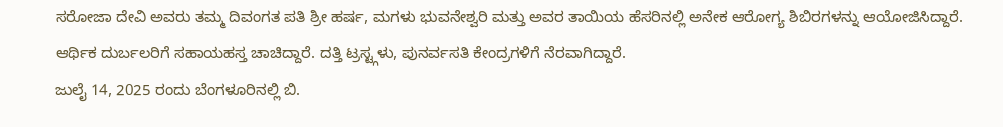ಸರೋಜಾ ದೇವಿ ಅವರು ತಮ್ಮ ದಿವಂಗತ ಪತಿ ಶ್ರೀ ಹರ್ಷ, ಮಗಳು ಭುವನೇಶ್ವರಿ ಮತ್ತು ಅವರ ತಾಯಿಯ ಹೆಸರಿನಲ್ಲಿ ಅನೇಕ ಆರೋಗ್ಯ ಶಿಬಿರಗಳನ್ನು ಆಯೋಜಿಸಿದ್ದಾರೆ. ಆರ್ಥಿಕ ದುರ್ಬಲರಿಗೆ ಸಹಾಯಹಸ್ತ ಚಾಚಿದ್ದಾರೆ. ದತ್ತಿ ಟ್ರಸ್ಟ್ಗಳು, ಪುನರ್ವಸತಿ ಕೇಂದ್ರಗಳಿಗೆ ನೆರವಾಗಿದ್ದಾರೆ.
ಜುಲೈ 14, 2025 ರಂದು ಬೆಂಗಳೂರಿನಲ್ಲಿ ಬಿ.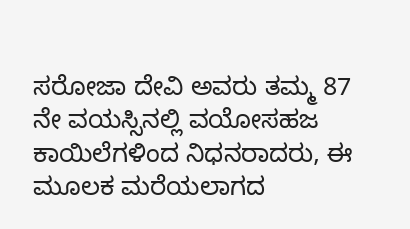ಸರೋಜಾ ದೇವಿ ಅವರು ತಮ್ಮ 87 ನೇ ವಯಸ್ಸಿನಲ್ಲಿ ವಯೋಸಹಜ ಕಾಯಿಲೆಗಳಿಂದ ನಿಧನರಾದರು, ಈ ಮೂಲಕ ಮರೆಯಲಾಗದ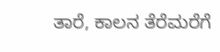ತಾರೆ, ಕಾಲನ ತೆರೆಮರೆಗೆ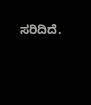ಸರಿದಿದೆ.